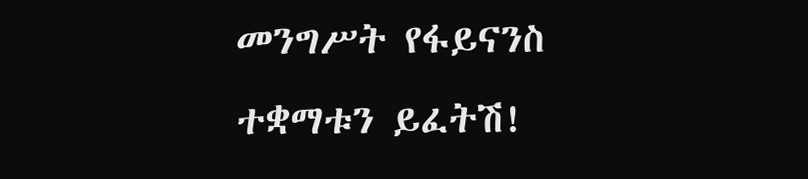መንግሥት የፋይናንስ ተቋማቱን ይፈትሽ!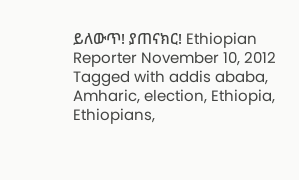ይለውጥ! ያጠናክር! Ethiopian Reporter November 10, 2012 Tagged with addis ababa, Amharic, election, Ethiopia, Ethiopians,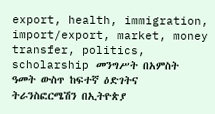export, health, immigration, import/export, market, money transfer, politics, scholarship መንግሥት በአምስት ዓመት ውስጥ ከፍተኛ ዕድገትና ትራንስፎርሜሽን በኢትዮጵያ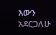እውን አደርጋለሁ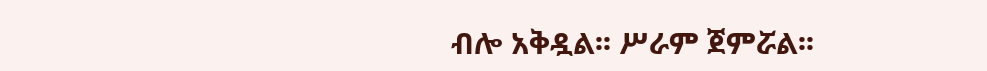ብሎ አቅዷል፡፡ ሥራም ጀምሯል፡፡